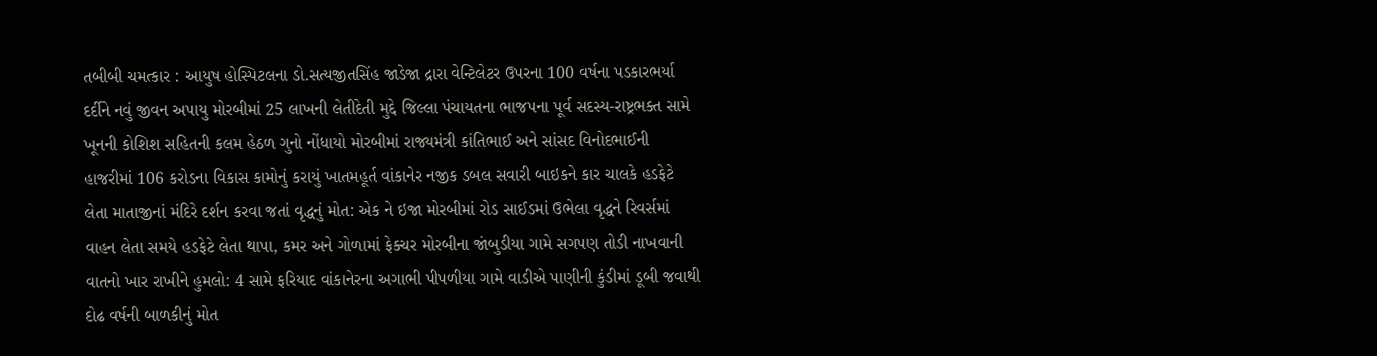તબીબી ચમત્કાર : આયુષ હોસ્પિટલના ડો.સત્યજીતસિંહ જાડેજા દ્રારા વેન્ટિલેટર ઉપરના 100 વર્ષના પડકારભર્યા દર્દીને નવું જીવન અપાયુ મોરબીમાં 25 લાખની લેતીદેતી મુદ્દે જિલ્લા પંચાયતના ભાજપના પૂર્વ સદસ્ય-રાષ્ટ્રભક્ત સામે ખૂનની કોશિશ સહિતની કલમ હેઠળ ગુનો નોંધાયો મોરબીમાં રાજ્યમંત્રી કાંતિભાઈ અને સાંસદ વિનોદભાઈની હાજરીમાં 106 કરોડના વિકાસ કામોનું કરાયું ખાતમહૂર્ત વાંકાનેર નજીક ડબલ સવારી બાઇકને કાર ચાલકે હડફેટે લેતા માતાજીનાં મંદિરે દર્શન કરવા જતાં વૃદ્ધનું મોત: એક ને ઇજા મોરબીમાં રોડ સાઈડમાં ઉભેલા વૃદ્ધને રિવર્સમાં વાહન લેતા સમયે હડફેટે લેતા થાપા, કમર અને ગોળામાં ફેક્ચર મોરબીના જાંબુડીયા ગામે સગપણ તોડી નાખવાની વાતનો ખાર રાખીને હુમલો: 4 સામે ફરિયાદ વાંકાનેરના અગાભી પીપળીયા ગામે વાડીએ પાણીની કુંડીમાં ડૂબી જવાથી દોઢ વર્ષની બાળકીનું મોત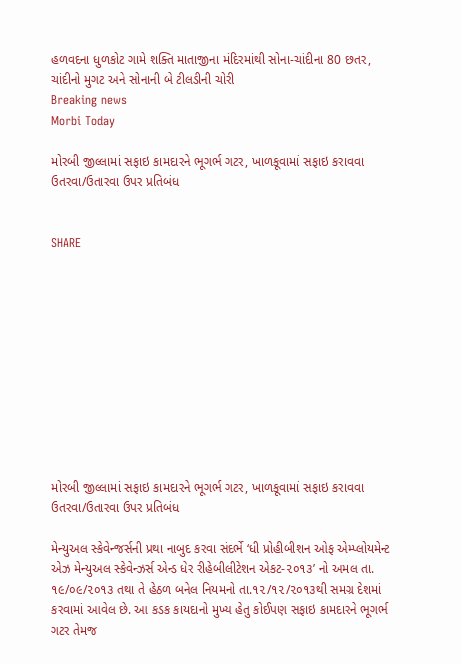હળવદના ધુળકોટ ગામે શક્તિ માતાજીના મંદિરમાંથી સોના-ચાંદીના 80 છતર, ચાંદીનો મુગટ અને સોનાની બે ટીલડીની ચોરી
Breaking news
Morbi Today

મોરબી જીલ્લામાં સફાઇ કામદારને ભૂગર્ભ ગટર, ખાળકૂવામાં સફાઇ કરાવવા ઉતરવા/ઉતારવા ઉપર પ્રતિબંધ


SHARE











મોરબી જીલ્લામાં સફાઇ કામદારને ભૂગર્ભ ગટર, ખાળકૂવામાં સફાઇ કરાવવા ઉતરવા/ઉતારવા ઉપર પ્રતિબંધ

મેન્યુઅલ સ્કેવેન્જર્સની પ્રથા નાબુદ કરવા સંદર્ભે ‘ધી પ્રોહીબીશન ઓફ એમ્પ્લોયમેન્ટ એઝ મેન્યુઅલ સ્કેવેન્ઝર્સ એન્ડ ધેર રીહેબીલીટેશન એકટ-૨૦૧૩’ નો અમલ તા. ૧૯/૦૯/૨૦૧૩ તથા તે હેઠળ બનેલ નિયમનો તા.૧૨/૧૨/૨૦૧૩થી સમગ્ર દેશમાં કરવામાં આવેલ છે. આ કડક કાયદાનો મુખ્ય હેતુ કોઈપણ સફાઇ કામદારને ભૂગર્ભ ગટર તેમજ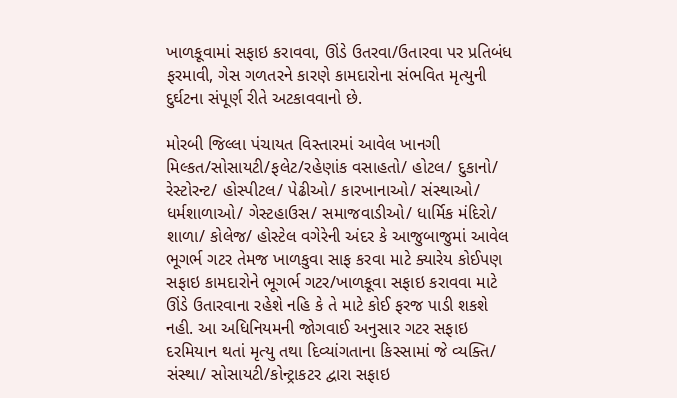ખાળકૂવામાં સફાઇ કરાવવા, ઊંડે ઉતરવા/ઉતારવા પર પ્રતિબંધ ફરમાવી, ગેસ ગળતરને કારણે કામદારોના સંભવિત મૃત્યુની દુર્ઘટના સંપૂર્ણ રીતે અટકાવવાનો છે.

મોરબી જિલ્લા પંચાયત વિસ્તારમાં આવેલ ખાનગી મિલ્કત/સોસાયટી/ફલેટ/રહેણાંક વસાહતો/ હોટલ/ દુકાનો/ રેસ્ટોરન્ટ/ હોસ્પીટલ/ પેઢીઓ/ કારખાનાઓ/ સંસ્થાઓ/ ધર્મશાળાઓ/ ગેસ્ટહાઉસ/ સમાજવાડીઓ/ ધાર્મિક મંદિરો/ શાળા/ કોલેજ/ હોસ્ટેલ વગેરેની અંદર કે આજુબાજુમાં આવેલ ભૂગર્ભ ગટર તેમજ ખાળકુવા સાફ કરવા માટે ક્યારેય કોઈપણ સફાઇ કામદારોને ભૂગર્ભ ગટર/ખાળકૂવા સફાઇ કરાવવા માટે ઊંડે ઉતારવાના રહેશે નહિ કે તે માટે કોઈ ફરજ પાડી શકશે નહી. આ અધિનિયમની જોગવાઈ અનુસાર ગટર સફાઇ દરમિયાન થતાં મૃત્યુ તથા દિવ્યાંગતાના કિસ્સામાં જે વ્યક્તિ/ સંસ્થા/ સોસાયટી/કોન્ટ્રાકટર દ્વારા સફાઇ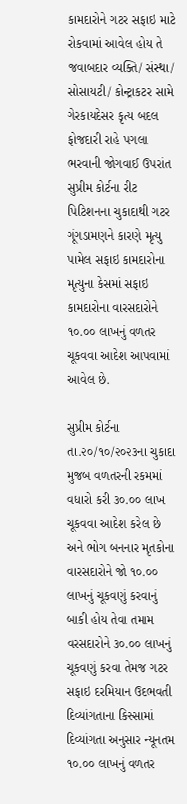કામદારોને ગટર સફાઇ માટે રોકવામાં આવેલ હોય તે જવાબદાર વ્યક્તિ/ સંસ્થા/ સોસાયટી/ કોન્ટ્રાકટર સામે ગેરકાયદેસર કૃત્ય બદલ ફોજદારી રાહે પગલા ભરવાની જોગવાઈ ઉપરાંત સુપ્રીમ કોર્ટના રીટ પિટિશનના ચુકાદાથી ગટર ગૂંગડામણને કારણે મૃત્યુ પામેલ સફાઇ કામદારોના મૃત્યુના કેસમાં સફાઇ કામદારોના વારસદારોને ૧૦.૦૦ લાખનું વળતર ચૂકવવા આદેશ આપવામાં આવેલ છે.

સુપ્રીમ કોર્ટના તા.૨૦/૧૦/૨૦૨૩ના ચુકાદા મુજબ વળતરની રકમમાં વધારો કરી ૩૦.૦૦ લાખ ચૂકવવા આદેશ કરેલ છે અને ભોગ બનનાર મૃતકોના વારસદારોને જો ૧૦.૦૦ લાખનું ચૂકવણું કરવાનું બાકી હોય તેવા તમામ વરસદારોને ૩૦.૦૦ લાખનું ચૂકવણું કરવા તેમજ ગટર સફાઇ દરમિયાન ઉદભવતી દિવ્યાંગતાના કિસ્સામાં દિવ્યાંગતા અનુસાર ન્યૂનતમ ૧૦.૦૦ લાખનું વળતર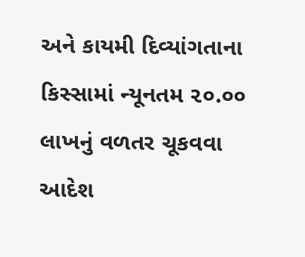અને કાયમી દિવ્યાંગતાના કિસ્સામાં ન્યૂનતમ ૨૦.૦૦ લાખનું વળતર ચૂકવવા આદેશ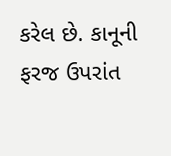કરેલ છે. કાનૂની ફરજ ઉપરાંત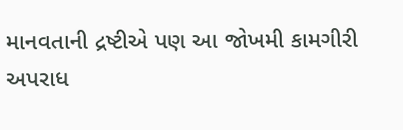માનવતાની દ્રષ્ટીએ પણ આ જોખમી કામગીરી અપરાધ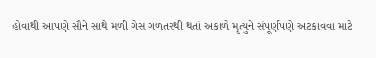હોવાથી આપણે સૌને સાથે મળી ગેસ ગળતરથી થતાં અકાળે મૃત્યુને સંપૂર્ણપણે અટકાવવા માટે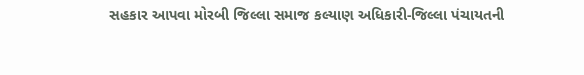સહકાર આપવા મોરબી જિલ્લા સમાજ કલ્યાણ અધિકારી-જિલ્લા પંચાયતની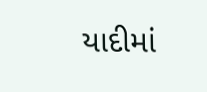યાદીમાં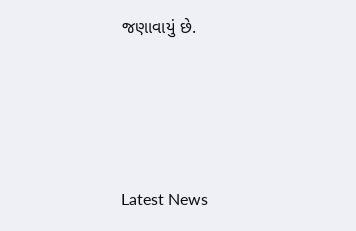જણાવાયું છે.






Latest News